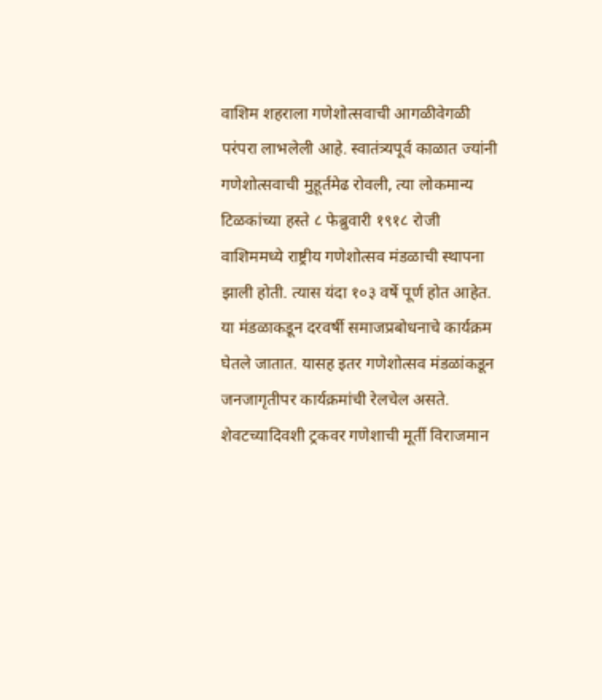वाशिम शहराला गणेशोत्सवाची आगळीवेगळी परंपरा लाभलेली आहे. स्वातंत्र्यपूर्व काळात ज्यांनी गणेशोत्सवाची मुहूर्तमेढ रोवली, त्या लोकमान्य टिळकांच्या हस्ते ८ फेब्रुवारी १९१८ रोजी वाशिममध्ये राष्ट्रीय गणेशोत्सव मंडळाची स्थापना झाली होती. त्यास यंदा १०३ वर्षे पूर्ण होत आहेत. या मंडळाकडून दरवर्षी समाजप्रबोधनाचे कार्यक्रम घेतले जातात. यासह इतर गणेशोत्सव मंडळांकडून जनजागृतीपर कार्यक्रमांची रेलचेल असते. शेवटच्यादिवशी ट्रकवर गणेशाची मूर्ती विराजमान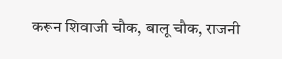करून शिवाजी चौक, बालू चौक, राजनी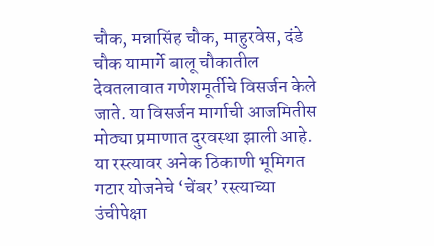चौक, मन्नासिंह चौक, माहुरवेस, दंडे चौक यामार्गे बालू चौकातील देवतलावात गणेशमूर्तीचे विसर्जन केले जाते. या विसर्जन मार्गाची आजमितीस मोठ्या प्रमाणात दुरवस्था झाली आहे. या रस्त्यावर अनेक ठिकाणी भूमिगत गटार योजनेचे ‘चेंबर’ रस्त्याच्या उंचीपेक्षा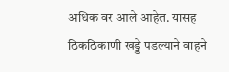अधिक वर आले आहेत. यासह ठिकठिकाणी खड्डे पडल्याने वाहने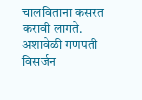चालविताना कसरत करावी लागते. अशावेळी गणपती विसर्जन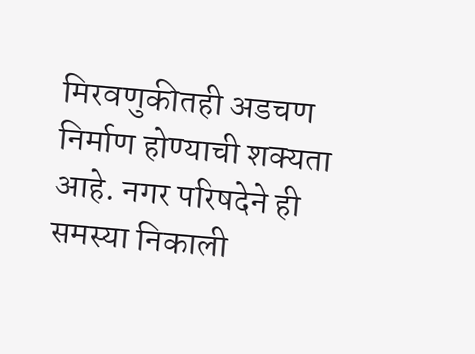मिरवणुकीतही अडचण निर्माण होण्याची शक्यता आहे. नगर परिषदेने ही समस्या निकाली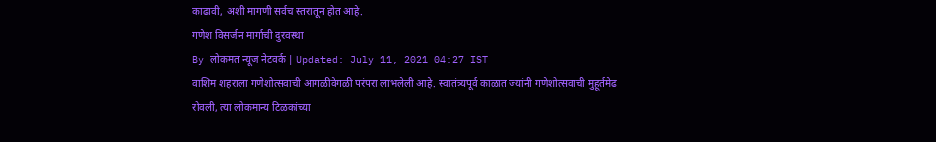काढावी, अशी मागणी सर्वच स्तरातून होत आहे.
गणेश विसर्जन मार्गाची दुरवस्था
By लोकमत न्यूज नेटवर्क | Updated: July 11, 2021 04:27 IST
वाशिम शहराला गणेशोत्सवाची आगळीवेगळी परंपरा लाभलेली आहे. स्वातंत्र्यपूर्व काळात ज्यांनी गणेशोत्सवाची मुहूर्तमेढ रोवली, त्या लोकमान्य टिळकांच्या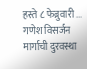हस्ते ८ फेब्रुवारी ...
गणेश विसर्जन मार्गाची दुरवस्था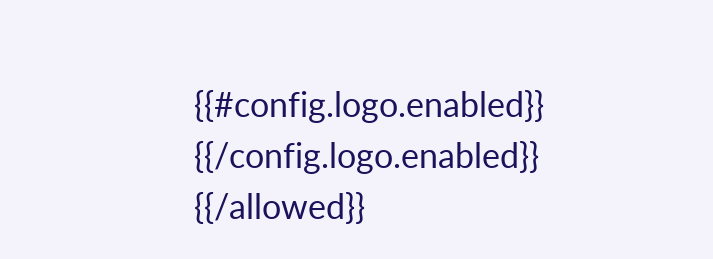{{#config.logo.enabled}} {{/config.logo.enabled}}
{{/allowed}}